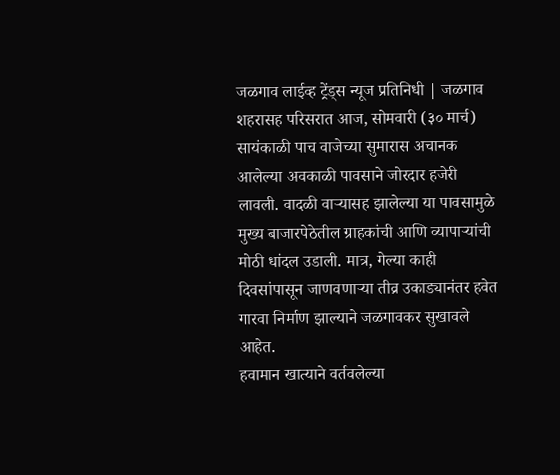जळगाव लाईव्ह ट्रेंड्स न्यूज प्रतिनिधी | जळगाव शहरासह परिसरात आज, सोमवारी (३० मार्च) सायंकाळी पाच वाजेच्या सुमारास अचानक आलेल्या अवकाळी पावसाने जोरदार हजेरी लावली. वादळी वाऱ्यासह झालेल्या या पावसामुळे मुख्य बाजारपेठेतील ग्राहकांची आणि व्यापाऱ्यांची मोठी धांदल उडाली. मात्र, गेल्या काही दिवसांपासून जाणवणाऱ्या तीव्र उकाड्यानंतर हवेत गारवा निर्माण झाल्याने जळगावकर सुखावले आहेत.
हवामान खात्याने वर्तवलेल्या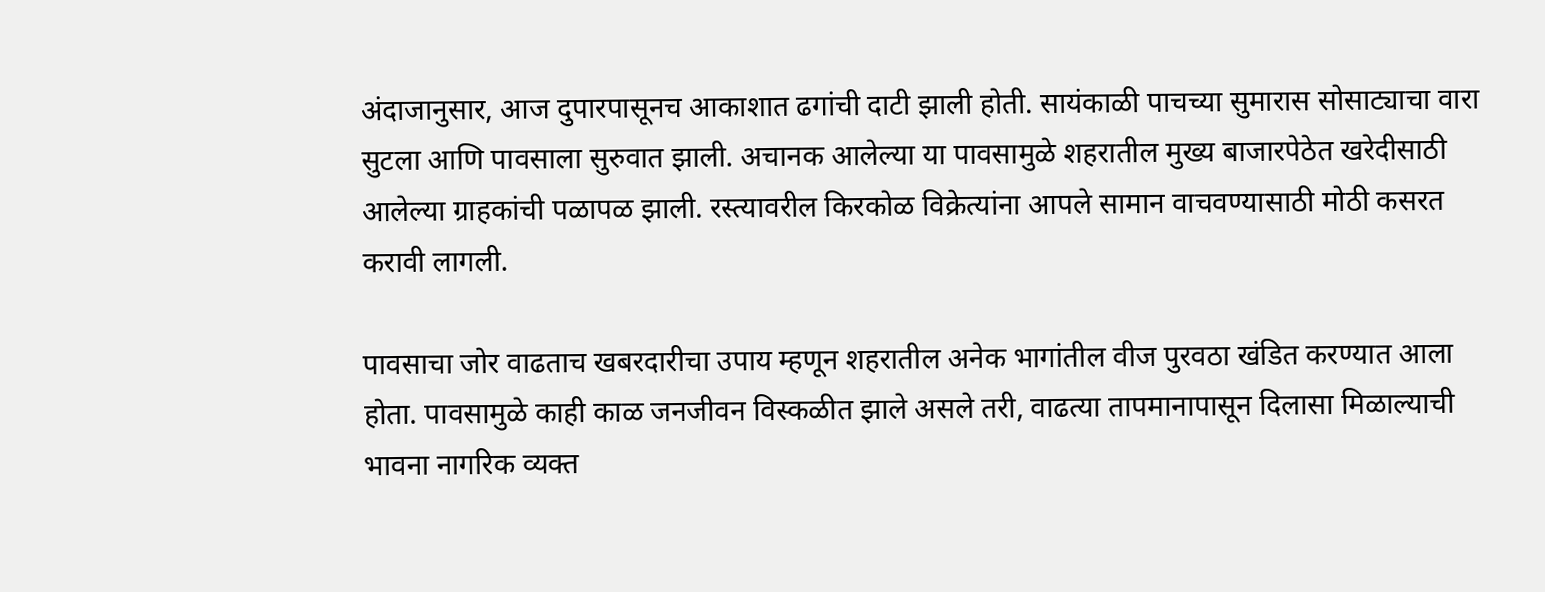अंदाजानुसार, आज दुपारपासूनच आकाशात ढगांची दाटी झाली होती. सायंकाळी पाचच्या सुमारास सोसाट्याचा वारा सुटला आणि पावसाला सुरुवात झाली. अचानक आलेल्या या पावसामुळे शहरातील मुख्य बाजारपेठेत खरेदीसाठी आलेल्या ग्राहकांची पळापळ झाली. रस्त्यावरील किरकोळ विक्रेत्यांना आपले सामान वाचवण्यासाठी मोठी कसरत करावी लागली.

पावसाचा जोर वाढताच खबरदारीचा उपाय म्हणून शहरातील अनेक भागांतील वीज पुरवठा खंडित करण्यात आला होता. पावसामुळे काही काळ जनजीवन विस्कळीत झाले असले तरी, वाढत्या तापमानापासून दिलासा मिळाल्याची भावना नागरिक व्यक्त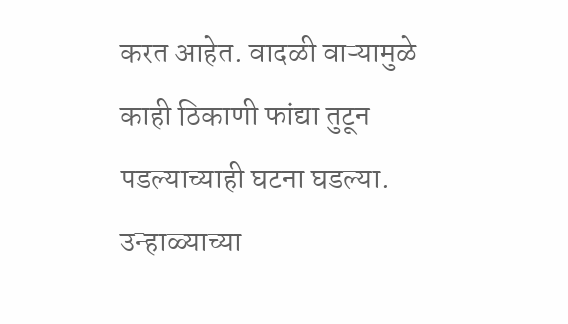करत आहेत. वादळी वाऱ्यामुळे काही ठिकाणी फांद्या तुटून पडल्याच्याही घटना घडल्या. उन्हाळ्याच्या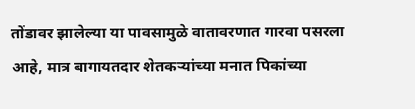तोंडावर झालेल्या या पावसामुळे वातावरणात गारवा पसरला आहे, मात्र बागायतदार शेतकऱ्यांच्या मनात पिकांच्या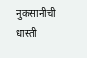नुकसानीची धास्ती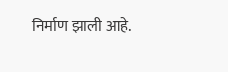निर्माण झाली आहे.